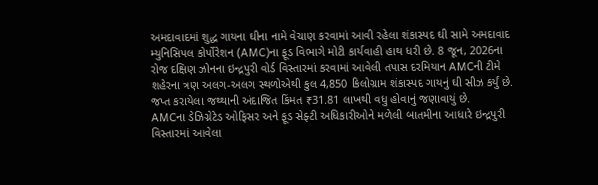અમદાવાદમાં શુદ્ધ ગાયના ઘીના નામે વેચાણ કરવામાં આવી રહેલા શંકાસ્પદ ઘી સામે અમદાવાદ મ્યુનિસિપલ કોર્પોરેશન (AMC)ના ફૂડ વિભાગે મોટી કાર્યવાહી હાથ ધરી છે. 8 જૂન, 2026ના રોજ દક્ષિણ ઝોનના ઇન્દ્રપુરી વોર્ડ વિસ્તારમાં કરવામાં આવેલી તપાસ દરમિયાન AMCની ટીમે શહેરના ત્રણ અલગ-અલગ સ્થળોએથી કુલ 4,850 કિલોગ્રામ શંકાસ્પદ ગાયનું ઘી સીઝ કર્યું છે. જપ્ત કરાયેલા જથ્થાની અંદાજિત કિંમત ₹31.81 લાખથી વધુ હોવાનું જણાવાયું છે.
AMCના ડેઝિગ્નેટેડ ઓફિસર અને ફૂડ સેફ્ટી અધિકારીઓને મળેલી બાતમીના આધારે ઇન્દ્રપુરી વિસ્તારમાં આવેલા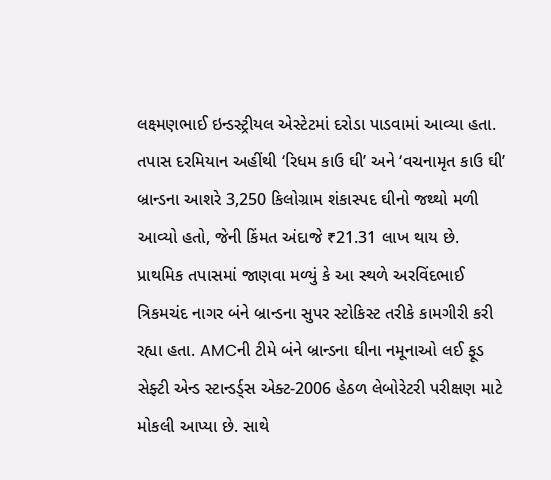લક્ષ્મણભાઈ ઇન્ડસ્ટ્રીયલ એસ્ટેટમાં દરોડા પાડવામાં આવ્યા હતા. તપાસ દરમિયાન અહીંથી ‘રિધમ કાઉ ઘી’ અને ‘વચનામૃત કાઉ ઘી’ બ્રાન્ડના આશરે 3,250 કિલોગ્રામ શંકાસ્પદ ઘીનો જથ્થો મળી આવ્યો હતો, જેની કિંમત અંદાજે ₹21.31 લાખ થાય છે.
પ્રાથમિક તપાસમાં જાણવા મળ્યું કે આ સ્થળે અરવિંદભાઈ ત્રિકમચંદ નાગર બંને બ્રાન્ડના સુપર સ્ટોકિસ્ટ તરીકે કામગીરી કરી રહ્યા હતા. AMCની ટીમે બંને બ્રાન્ડના ઘીના નમૂનાઓ લઈ ફૂડ સેફ્ટી એન્ડ સ્ટાન્ડર્ડ્સ એક્ટ-2006 હેઠળ લેબોરેટરી પરીક્ષણ માટે મોકલી આપ્યા છે. સાથે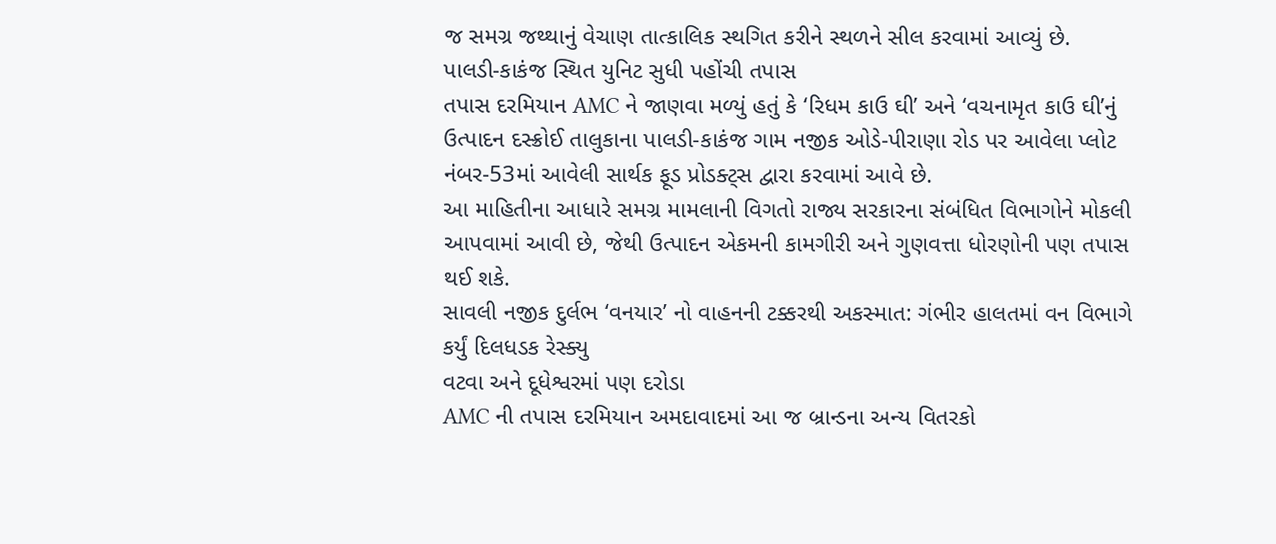જ સમગ્ર જથ્થાનું વેચાણ તાત્કાલિક સ્થગિત કરીને સ્થળને સીલ કરવામાં આવ્યું છે.
પાલડી-કાકંજ સ્થિત યુનિટ સુધી પહોંચી તપાસ
તપાસ દરમિયાન AMC ને જાણવા મળ્યું હતું કે ‘રિધમ કાઉ ઘી’ અને ‘વચનામૃત કાઉ ઘી’નું ઉત્પાદન દસ્ક્રોઈ તાલુકાના પાલડી-કાકંજ ગામ નજીક ઓડે-પીરાણા રોડ પર આવેલા પ્લોટ નંબર-53માં આવેલી સાર્થક ફૂડ પ્રોડક્ટ્સ દ્વારા કરવામાં આવે છે.
આ માહિતીના આધારે સમગ્ર મામલાની વિગતો રાજ્ય સરકારના સંબંધિત વિભાગોને મોકલી આપવામાં આવી છે, જેથી ઉત્પાદન એકમની કામગીરી અને ગુણવત્તા ધોરણોની પણ તપાસ થઈ શકે.
સાવલી નજીક દુર્લભ ‘વનયાર’ નો વાહનની ટક્કરથી અકસ્માત: ગંભીર હાલતમાં વન વિભાગે કર્યું દિલધડક રેસ્ક્યુ
વટવા અને દૂધેશ્વરમાં પણ દરોડા
AMC ની તપાસ દરમિયાન અમદાવાદમાં આ જ બ્રાન્ડના અન્ય વિતરકો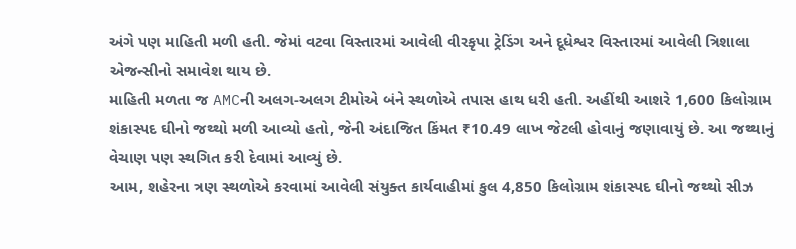અંગે પણ માહિતી મળી હતી. જેમાં વટવા વિસ્તારમાં આવેલી વીરકૃપા ટ્રેડિંગ અને દૂધેશ્વર વિસ્તારમાં આવેલી ત્રિશાલા એજન્સીનો સમાવેશ થાય છે.
માહિતી મળતા જ AMCની અલગ-અલગ ટીમોએ બંને સ્થળોએ તપાસ હાથ ધરી હતી. અહીંથી આશરે 1,600 કિલોગ્રામ શંકાસ્પદ ઘીનો જથ્થો મળી આવ્યો હતો, જેની અંદાજિત કિંમત ₹10.49 લાખ જેટલી હોવાનું જણાવાયું છે. આ જથ્થાનું વેચાણ પણ સ્થગિત કરી દેવામાં આવ્યું છે.
આમ, શહેરના ત્રણ સ્થળોએ કરવામાં આવેલી સંયુક્ત કાર્યવાહીમાં કુલ 4,850 કિલોગ્રામ શંકાસ્પદ ઘીનો જથ્થો સીઝ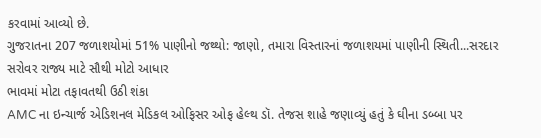કરવામાં આવ્યો છે.
ગુજરાતના 207 જળાશયોમાં 51% પાણીનો જથ્થો: જાણો, તમારા વિસ્તારનાં જળાશયમાં પાણીની સ્થિતી...સરદાર સરોવર રાજ્ય માટે સૌથી મોટો આધાર
ભાવમાં મોટા તફાવતથી ઉઠી શંકા
AMC ના ઇન્ચાર્જ એડિશનલ મેડિકલ ઓફિસર ઓફ હેલ્થ ડૉ. તેજસ શાહે જણાવ્યું હતું કે ઘીના ડબ્બા પર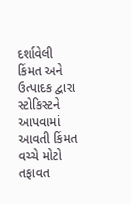દર્શાવેલી કિંમત અને ઉત્પાદક દ્વારા સ્ટોકિસ્ટને આપવામાં આવતી કિંમત વચ્ચે મોટો તફાવત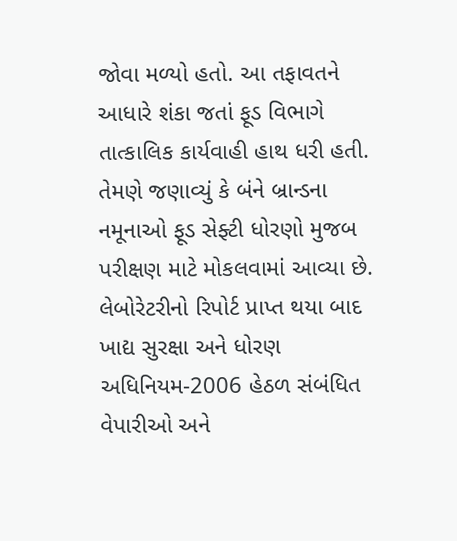જોવા મળ્યો હતો. આ તફાવતને આધારે શંકા જતાં ફૂડ વિભાગે તાત્કાલિક કાર્યવાહી હાથ ધરી હતી.
તેમણે જણાવ્યું કે બંને બ્રાન્ડના નમૂનાઓ ફૂડ સેફ્ટી ધોરણો મુજબ પરીક્ષણ માટે મોકલવામાં આવ્યા છે. લેબોરેટરીનો રિપોર્ટ પ્રાપ્ત થયા બાદ ખાદ્ય સુરક્ષા અને ધોરણ અધિનિયમ-2006 હેઠળ સંબંધિત વેપારીઓ અને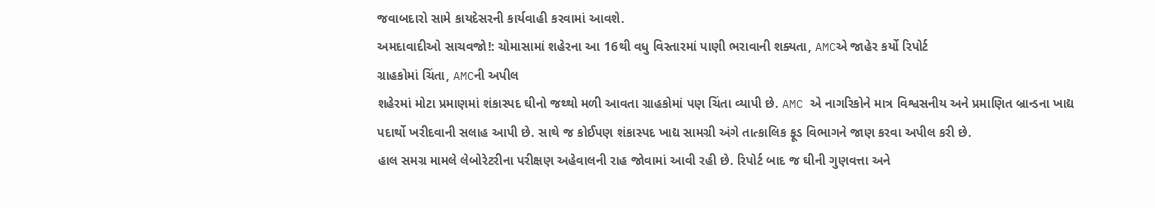જવાબદારો સામે કાયદેસરની કાર્યવાહી કરવામાં આવશે.
અમદાવાદીઓ સાચવજો!: ચોમાસામાં શહેરના આ 16થી વધુ વિસ્તારમાં પાણી ભરાવાની શક્યતા, AMCએ જાહેર કર્યો રિપોર્ટ
ગ્રાહકોમાં ચિંતા, AMCની અપીલ
શહેરમાં મોટા પ્રમાણમાં શંકાસ્પદ ઘીનો જથ્થો મળી આવતા ગ્રાહકોમાં પણ ચિંતા વ્યાપી છે. AMC એ નાગરિકોને માત્ર વિશ્વસનીય અને પ્રમાણિત બ્રાન્ડના ખાદ્ય પદાર્થો ખરીદવાની સલાહ આપી છે. સાથે જ કોઈપણ શંકાસ્પદ ખાદ્ય સામગ્રી અંગે તાત્કાલિક ફૂડ વિભાગને જાણ કરવા અપીલ કરી છે.
હાલ સમગ્ર મામલે લેબોરેટરીના પરીક્ષણ અહેવાલની રાહ જોવામાં આવી રહી છે. રિપોર્ટ બાદ જ ઘીની ગુણવત્તા અને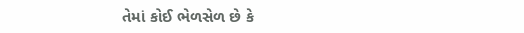તેમાં કોઈ ભેળસેળ છે કે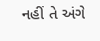નહીં તે અંગે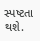સ્પષ્ટતા થશે.